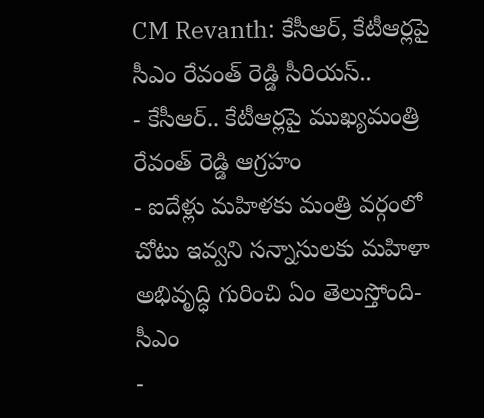CM Revanth: కేసీఆర్, కేటీఆర్లపై సీఎం రేవంత్ రెడ్డి సీరియస్..
- కేసీఆర్.. కేటీఆర్లపై ముఖ్యమంత్రి రేవంత్ రెడ్డి ఆగ్రహం
- ఐదేళ్లు మహిళకు మంత్రి వర్గంలో చోటు ఇవ్వని సన్నాసులకు మహిళా అభివృద్ధి గురించి ఏం తెలుస్తోంది- సీఎం
-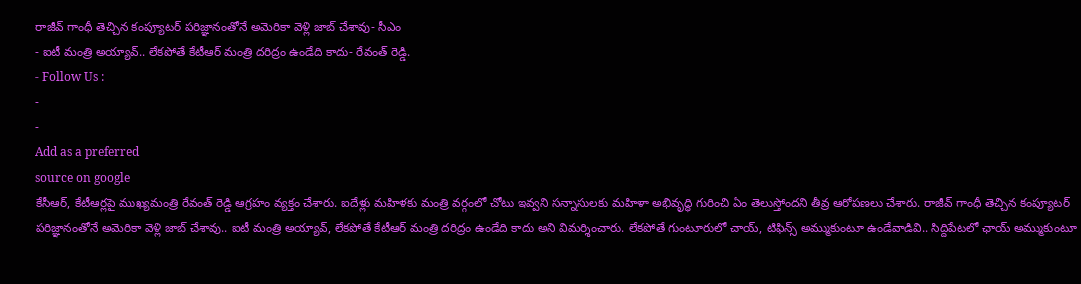రాజీవ్ గాంధీ తెచ్చిన కంప్యూటర్ పరిజ్ఞానంతోనే అమెరికా వెళ్లి జాబ్ చేశావు- సీఎం
- ఐటీ మంత్రి అయ్యావ్.. లేకపోతే కేటీఆర్ మంత్రి దరిద్రం ఉండేది కాదు- రేవంత్ రెడ్డి.
- Follow Us :
-
-
Add as a preferred
source on google
కేసీఆర్, కేటీఆర్లపై ముఖ్యమంత్రి రేవంత్ రెడ్డి ఆగ్రహం వ్యక్తం చేశారు. ఐదేళ్లు మహిళకు మంత్రి వర్గంలో చోటు ఇవ్వని సన్నాసులకు మహిళా అభివృద్ధి గురించి ఏం తెలుస్తోందని తీవ్ర ఆరోపణలు చేశారు. రాజీవ్ గాంధీ తెచ్చిన కంప్యూటర్ పరిజ్ఞానంతోనే అమెరికా వెళ్లి జాబ్ చేశావు.. ఐటీ మంత్రి అయ్యావ్, లేకపోతే కేటీఆర్ మంత్రి దరిద్రం ఉండేది కాదు అని విమర్శించారు. లేకపోతే గుంటూరులో చాయ్, టిఫిన్స్ అమ్ముకుంటూ ఉండేవాడివి.. సిద్దిపేటలో ఛాయ్ అమ్ముకుంటూ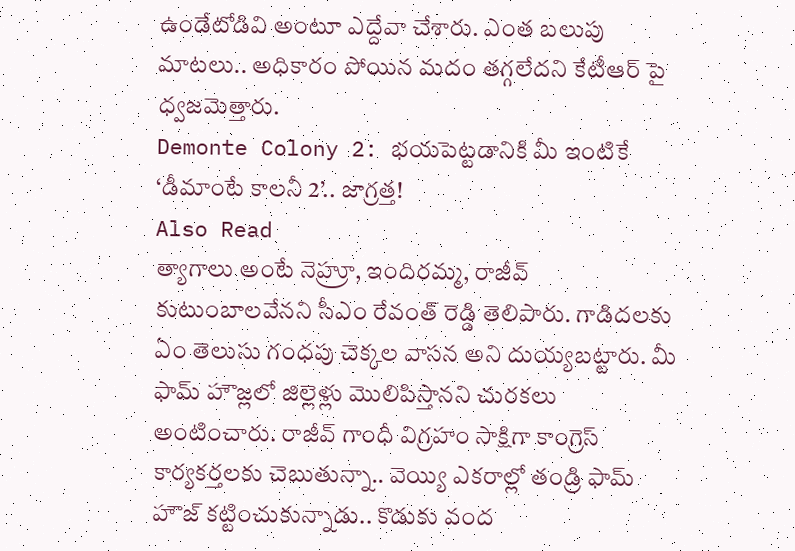ఉండేటోడివి అంటూ ఎద్దేవా చేశారు. ఎంత బలుపు మాటలు.. అధికారం పోయిన మదం తగ్గలేదని కేటీఆర్ పై ధ్వజమెత్తారు.
Demonte Colony 2: భయపెట్టడానికి మీ ఇంటికే ‘డీమాంటే కాలనీ 2’.. జాగ్రత్త!
Also Read
త్యాగాలు అంటే నెహ్రూ, ఇందిరమ్మ, రాజీవ్ కుటుంబాలవేనని సీఎం రేవంత్ రెడ్డి తెలిపారు. గాడిదలకు ఏం తెలుసు గంధపు చెక్కల వాసన అని దుయ్యబట్టారు. మీ ఫామ్ హౌజ్లలో జిల్లెళ్లు మొలిపిస్తానని చురకలు అంటించారు. రాజీవ్ గాంధీ విగ్రహం సాక్షిగా కాంగ్రెస్ కార్యకర్తలకు చెబుతున్నా.. వెయ్యి ఎకరాల్లో తండ్రి ఫామ్ హౌజ్ కట్టించుకున్నాడు.. కొడుకు వంద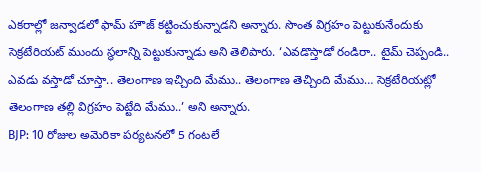ఎకరాల్లో జన్వాడలో ఫామ్ హౌజ్ కట్టించుకున్నాడని అన్నారు. సొంత విగ్రహం పెట్టుకునేందుకు సెక్రటేరియట్ ముందు స్థలాన్ని పెట్టుకున్నాడు అని తెలిపారు. ‘ఎవడొస్తాడో రండిరా.. టైమ్ చెప్పండి.. ఎవడు వస్తాడో చూస్తా.. తెలంగాణ ఇచ్చింది మేము.. తెలంగాణ తెచ్చింది మేము… సెక్రటేరియట్లో తెలంగాణ తల్లి విగ్రహం పెట్టేది మేము..’ అని అన్నారు.
BJP: 10 రోజుల అమెరికా పర్యటనలో 5 గంటలే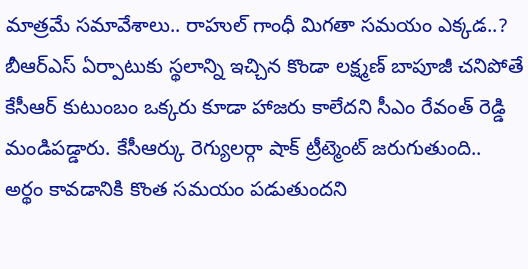మాత్రమే సమావేశాలు.. రాహుల్ గాంధీ మిగతా సమయం ఎక్కడ..?
బీఆర్ఎస్ ఏర్పాటుకు స్థలాన్ని ఇచ్చిన కొండా లక్ష్మణ్ బాపూజీ చనిపోతే కేసీఆర్ కుటుంబం ఒక్కరు కూడా హాజరు కాలేదని సీఎం రేవంత్ రెడ్డి మండిపడ్డారు. కేసీఆర్కు రెగ్యులర్గా షాక్ ట్రీట్మెంట్ జరుగుతుంది.. అర్థం కావడానికి కొంత సమయం పడుతుందని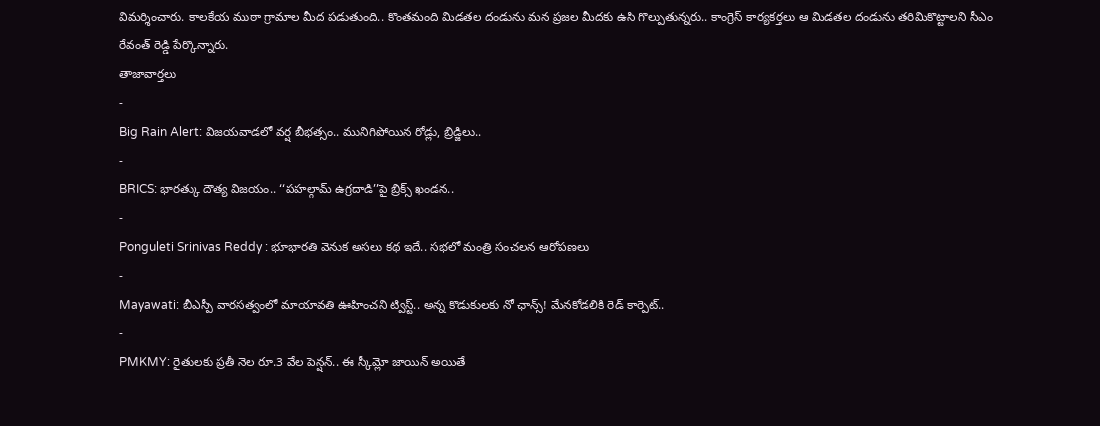విమర్శించారు. కాలకేయ ముఠా గ్రామాల మీద పడుతుంది.. కొంతమంది మిడతల దండును మన ప్రజల మీదకు ఉసి గొల్పుతున్నరు.. కాంగ్రెస్ కార్యకర్తలు ఆ మిడతల దండును తరిమికొట్టాలని సీఎం రేవంత్ రెడ్డి పేర్కొన్నారు.
తాజావార్తలు
-
Big Rain Alert: విజయవాడలో వర్ష బీభత్సం.. మునిగిపోయిన రోడ్లు, బ్రిడ్జిలు..
-
BRICS: భారత్కు దౌత్య విజయం.. ‘‘పహల్గామ్ ఉగ్రదాడి’’పై బ్రిక్స్ ఖండన..
-
Ponguleti Srinivas Reddy : భూభారతి వెనుక అసలు కథ ఇదే.. సభలో మంత్రి సంచలన ఆరోపణలు
-
Mayawati: బీఎస్పీ వారసత్వంలో మాయావతి ఊహించని ట్విస్ట్.. అన్న కొడుకులకు నో ఛాన్స్! మేనకోడలికి రెడ్ కార్పెట్..
-
PMKMY: రైతులకు ప్రతీ నెల రూ.3 వేల పెన్షన్.. ఈ స్కీమ్లో జాయిన్ అయితే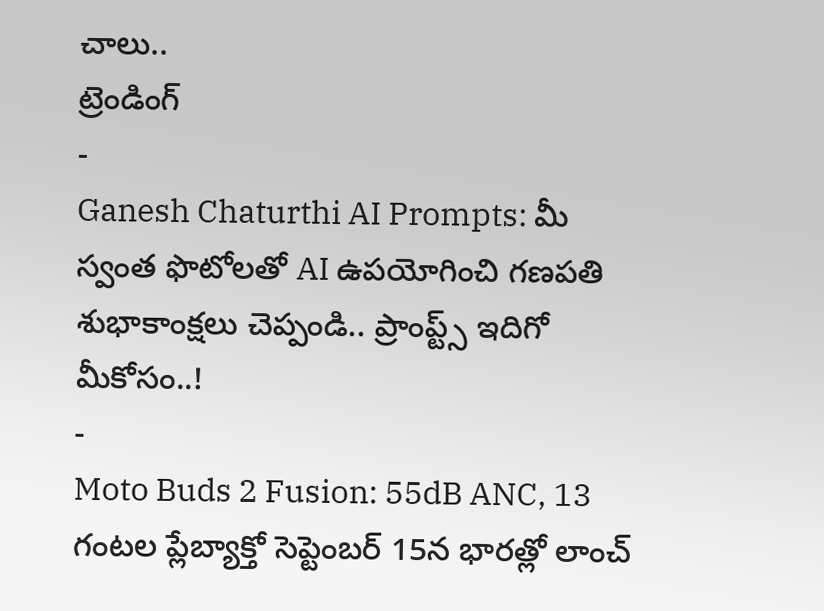చాలు..
ట్రెండింగ్
-
Ganesh Chaturthi AI Prompts: మీ స్వంత ఫొటోలతో AI ఉపయోగించి గణపతి శుభాకాంక్షలు చెప్పండి.. ప్రాంప్ట్స్ ఇదిగో మీకోసం..!
-
Moto Buds 2 Fusion: 55dB ANC, 13 గంటల ప్లేబ్యాక్తో సెప్టెంబర్ 15న భారత్లో లాంచ్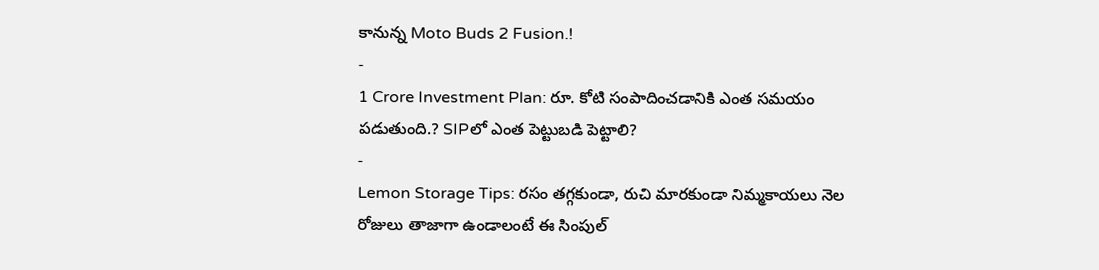కానున్న Moto Buds 2 Fusion.!
-
1 Crore Investment Plan: రూ. కోటి సంపాదించడానికి ఎంత సమయం పడుతుంది.? SIPలో ఎంత పెట్టుబడి పెట్టాలి?
-
Lemon Storage Tips: రసం తగ్గకుండా, రుచి మారకుండా నిమ్మకాయలు నెల రోజులు తాజాగా ఉండాలంటే ఈ సింపుల్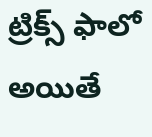ట్రిక్స్ ఫాలో అయితే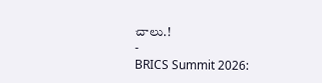చాలు.!
-
BRICS Summit 2026: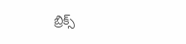బ్రిక్స్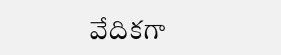వేదికగా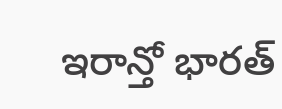ఇరాన్తో భారత్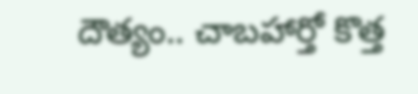దౌత్యం.. చాబహార్తో కొత్త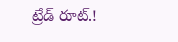ట్రేడ్ రూట్.!